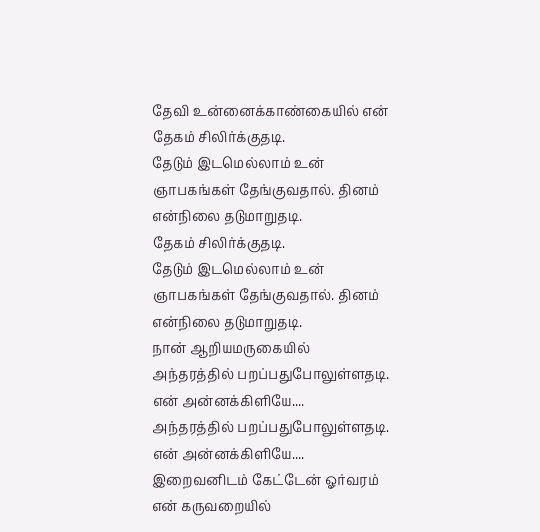தேவி உன்னைக்காண்கையில் என்
தேகம் சிலிர்க்குதடி.
தேடும் இடமெல்லாம் உன்
ஞாபகங்கள் தேங்குவதால். தினம்
என்நிலை தடுமாறுதடி.
தேகம் சிலிர்க்குதடி.
தேடும் இடமெல்லாம் உன்
ஞாபகங்கள் தேங்குவதால். தினம்
என்நிலை தடுமாறுதடி.
நான் ஆறியமருகையில்
அந்தரத்தில் பறப்பதுபோலுள்ளதடி.
என் அன்னக்கிளியே....
அந்தரத்தில் பறப்பதுபோலுள்ளதடி.
என் அன்னக்கிளியே....
இறைவனிடம் கேட்டேன் ஓர்வரம்
என் கருவறையில்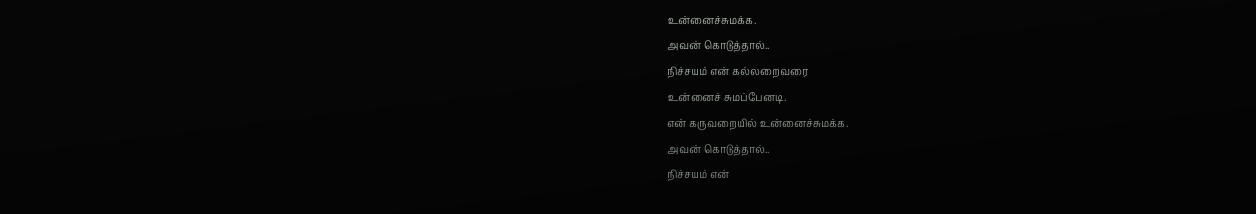உன்னைச்சுமக்க.
அவன் கொடுத்தால்..
நிச்சயம் என் கல்லறைவரை
உன்னைச் சுமப்பேனடி.
என் கருவறையில் உன்னைச்சுமக்க.
அவன் கொடுத்தால்..
நிச்சயம் என்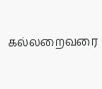கல்லறைவரை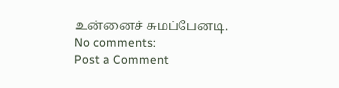உன்னைச் சுமப்பேனடி.
No comments:
Post a Comment